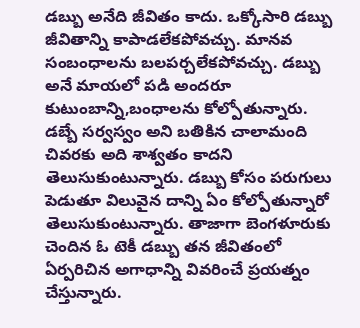డబ్బు అనేది జీవితం కాదు. ఒక్కోసారి డబ్బు జీవితాన్ని కాపాడలేకపోవచ్చు. మానవ సంబంధాలను బలపర్చలేకపోవచ్చు. డబ్బు అనే మాయలో పడి అందరూ కుటుంబాన్ని,బంధాలను కోల్పోతున్నారు. డబ్బే సర్వస్వం అని బతికిన చాలామంది చివరకు అది శాశ్వతం కాదని తెలుసుకుంటున్నారు. డబ్బు కోసం పరుగులు పెడుతూ విలువైన దాన్ని ఏం కోల్పోతున్నారో తెలుసుకుంటున్నారు. తాజాగా బెంగళూరుకు చెందిన ఓ టెకీ డబ్బు తన జీవితంలో ఏర్పరిచిన అగాధాన్ని వివరించే ప్రయత్నం చేస్తున్నారు.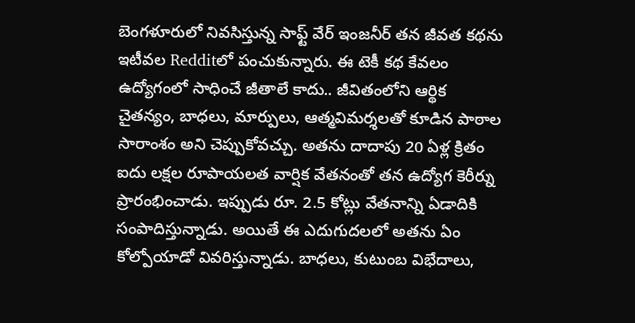బెంగళూరులో నివసిస్తున్న సాఫ్ట్ వేర్ ఇంజనీర్ తన జీవత కథను ఇటీవల Redditలో పంచుకున్నారు. ఈ టెకీ కథ కేవలం ఉద్యోగంలో సాధించే జీతాలే కాదు.. జీవితంలోని ఆర్థిక చైతన్యం, బాధలు, మార్పులు, ఆత్మవిమర్శలతో కూడిన పాఠాల సారాంశం అని చెప్పుకోవచ్చు. అతను దాదాపు 20 ఏళ్ల క్రితం ఐదు లక్షల రూపాయలత వార్షిక వేతనంతో తన ఉద్యోగ కెరీర్ను ప్రారంభించాడు. ఇప్పుడు రూ. 2.5 కోట్లు వేతనాన్ని ఏడాదికి సంపాదిస్తున్నాడు. అయితే ఈ ఎదుగుదలలో అతను ఏం కోల్పోయాడో వివరిస్తున్నాడు. బాధలు, కుటుంబ విభేదాలు,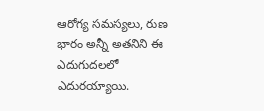ఆరోగ్య సమస్యలు, రుణ భారం అన్నీ అతనిని ఈ ఎదుగుదలలో ఎదురయ్యాయి.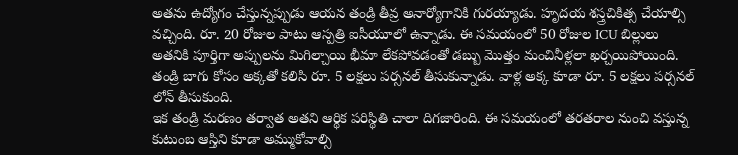అతను ఉద్యోగం చేస్తున్నప్పుడు ఆయన తండ్రి తీవ్ర అనార్యోగానికి గురయ్యాడు. హృదయ శస్త్రచికిత్స చేయాల్సి వచ్చింది. రూ. 20 రోజుల పాటు ఆస్పత్రి ఐసీయూలో ఉన్నాడు. ఈ సమయంలో 50 రోజుల ICU బిల్లులు అతనికి పూర్తిగా అప్పులను మిగిల్చాయి భీమా లేకపోవడంతో డబ్బు మొత్తం మంచినీళ్లలా ఖర్చయిపోయింది. తండ్రి బాగు కోసం అక్కతో కలిసి రూ. 5 లక్షలు పర్సనల్ తీసుకున్నాడు. వాళ్ల అక్క కూడా రూ. 5 లక్షలు పర్సనల్ లోన్ తీసుకుంది.
ఇక తండ్రి మరణం తర్వాత అతని ఆర్థిక పరిస్థితి చాలా దిగజారింది. ఈ సమయంలో తరతరాల నుంచి వస్తున్న కుటుంబ ఆస్తిని కూడా అమ్ముకోవాల్సి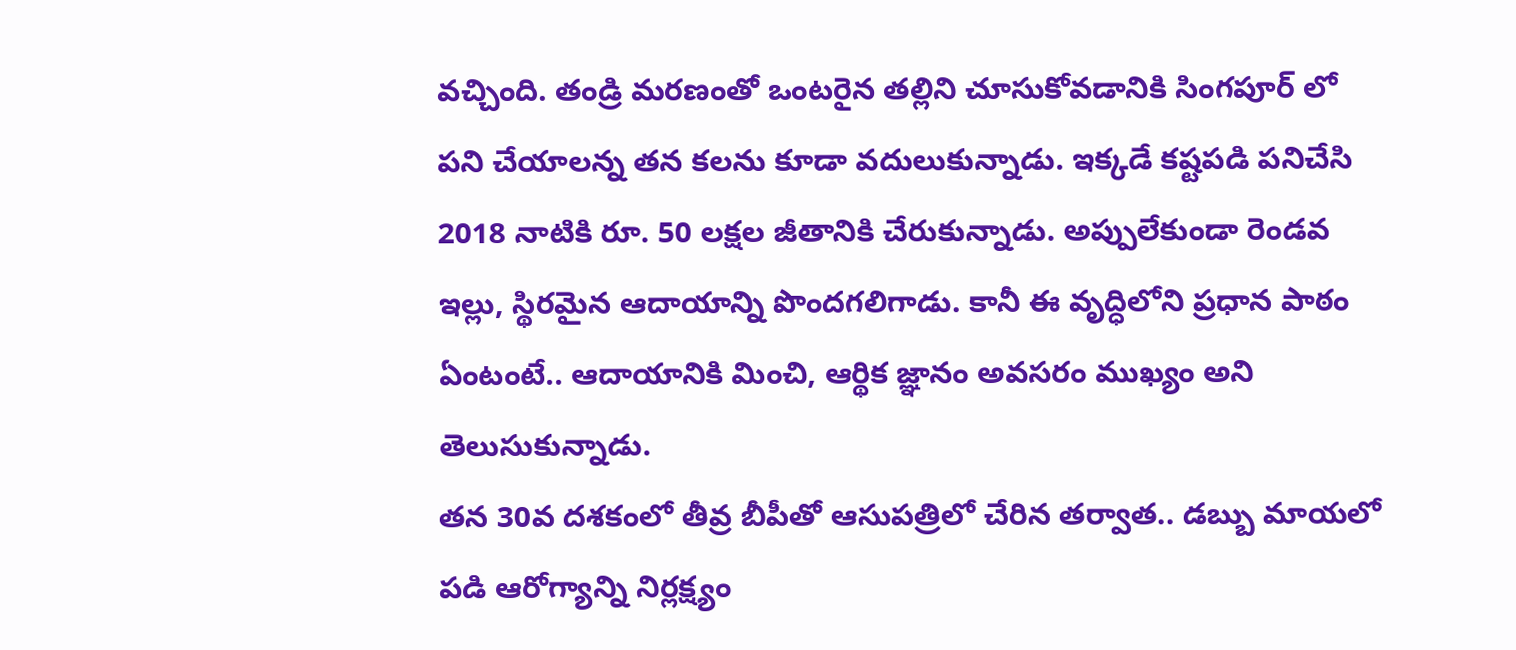వచ్చింది. తండ్రి మరణంతో ఒంటరైన తల్లిని చూసుకోవడానికి సింగపూర్ లో పని చేయాలన్న తన కలను కూడా వదులుకున్నాడు. ఇక్కడే కష్టపడి పనిచేసి 2018 నాటికి రూ. 50 లక్షల జీతానికి చేరుకున్నాడు. అప్పులేకుండా రెండవ ఇల్లు, స్థిరమైన ఆదాయాన్ని పొందగలిగాడు. కానీ ఈ వృద్ధిలోని ప్రధాన పాఠం ఏంటంటే.. ఆదాయానికి మించి, ఆర్థిక జ్ఞానం అవసరం ముఖ్యం అని తెలుసుకున్నాడు.
తన 30వ దశకంలో తీవ్ర బీపీతో ఆసుపత్రిలో చేరిన తర్వాత.. డబ్బు మాయలో పడి ఆరోగ్యాన్ని నిర్లక్ష్యం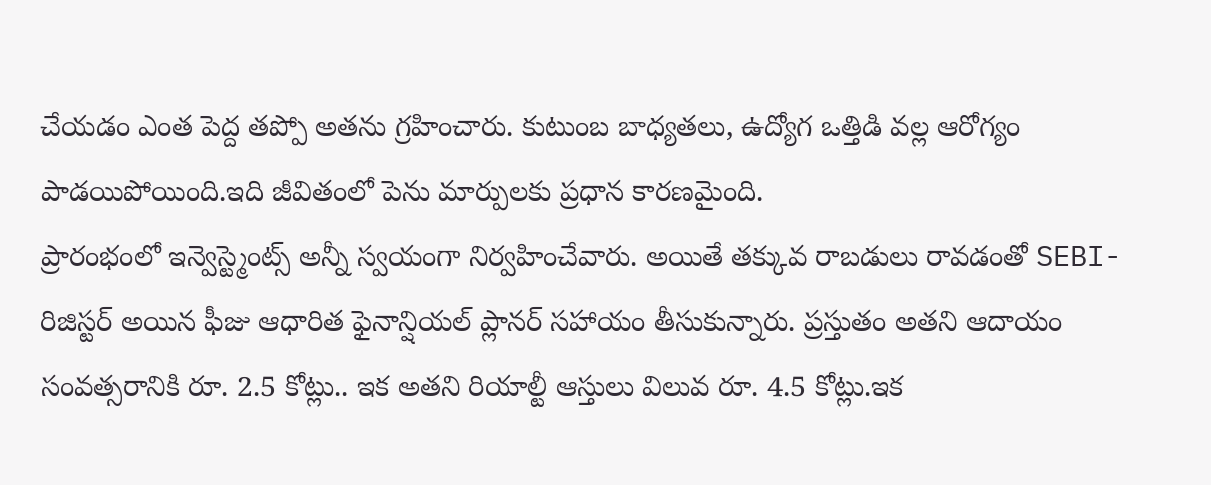చేయడం ఎంత పెద్ద తప్పో అతను గ్రహించారు. కుటుంబ బాధ్యతలు, ఉద్యోగ ఒత్తిడి వల్ల ఆరోగ్యం పాడయిపోయింది.ఇది జీవితంలో పెను మార్పులకు ప్రధాన కారణమైంది.
ప్రారంభంలో ఇన్వెస్ట్మెంట్స్ అన్నీ స్వయంగా నిర్వహించేవారు. అయితే తక్కువ రాబడులు రావడంతో SEBI-రిజిస్టర్ అయిన ఫీజు ఆధారిత ఫైనాన్షియల్ ప్లానర్ సహాయం తీసుకున్నారు. ప్రస్తుతం అతని ఆదాయం సంవత్సరానికి రూ. 2.5 కోట్లు.. ఇక అతని రియాల్టీ ఆస్తులు విలువ రూ. 4.5 కోట్లు.ఇక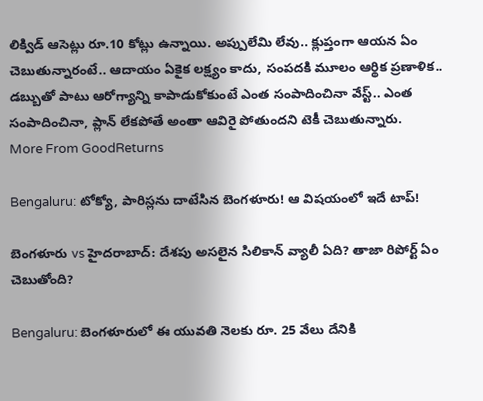లిక్విడ్ ఆసెట్లు రూ.10 కోట్లు ఉన్నాయి. అప్పులేమి లేవు.. క్లుప్తంగా ఆయన ఏం చెబుతున్నారంటే.. ఆదాయం ఏకైక లక్ష్యం కాదు, సంపదకి మూలం ఆర్థిక ప్రణాళిక.. డబ్బుతో పాటు ఆరోగ్యాన్ని కాపాడుకోకుంటే ఎంత సంపాదించినా వేస్ట్.. ఎంత సంపాదించినా, ప్లాన్ లేకపోతే అంతా ఆవిరై పోతుందని టెకీ చెబుతున్నారు.
More From GoodReturns

Bengaluru: టోక్యో, పారిస్లను దాటేసిన బెంగళూరు! ఆ విషయంలో ఇదే టాప్!

బెంగళూరు vs హైదరాబాద్: దేశపు అసలైన సిలికాన్ వ్యాలీ ఏది? తాజా రిపోర్ట్ ఏం చెబుతోంది?

Bengaluru: బెంగళూరులో ఈ యువతి నెలకు రూ. 25 వేలు దేనికి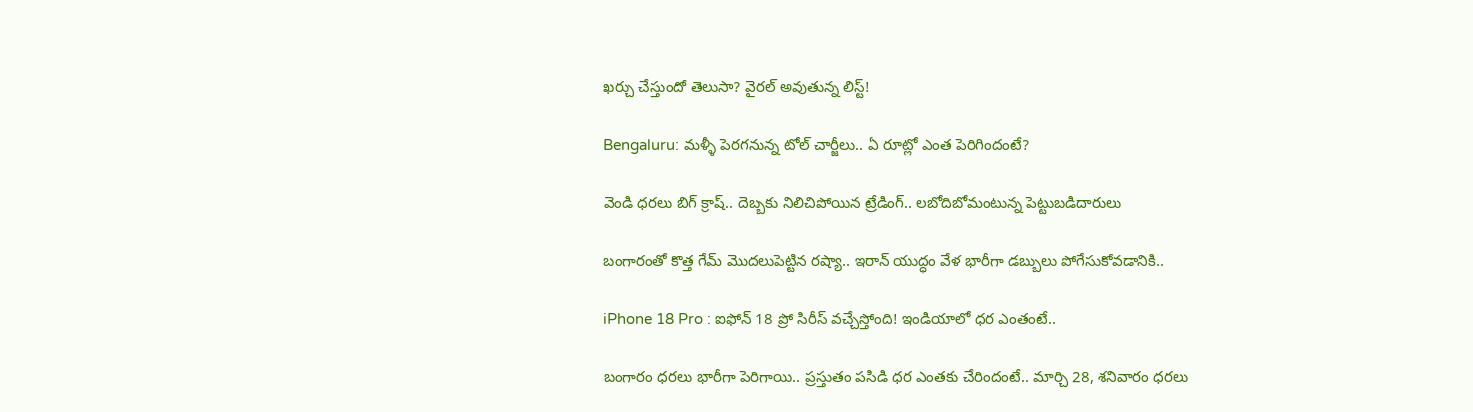ఖర్చు చేస్తుందో తెలుసా? వైరల్ అవుతున్న లిస్ట్!

Bengaluru: మళ్ళీ పెరగనున్న టోల్ చార్జీలు.. ఏ రూట్లో ఎంత పెరిగిందంటే?

వెండి ధరలు బిగ్ క్రాష్.. దెబ్బకు నిలిచిపోయిన ట్రేడింగ్.. లబోదిబోమంటున్న పెట్టుబడిదారులు

బంగారంతో కొత్త గేమ్ మొదలుపెట్టిన రష్యా.. ఇరాన్ యుద్ధం వేళ భారీగా డబ్బులు పోగేసుకోవడానికి..

iPhone 18 Pro : ఐఫోన్ 18 ప్రో సిరీస్ వచ్చేస్తోంది! ఇండియాలో ధర ఎంతంటే..

బంగారం ధరలు భారీగా పెరిగాయి.. ప్రస్తుతం పసిడి ధర ఎంతకు చేరిందంటే.. మార్చి 28, శనివారం ధరలు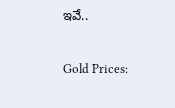ఇవే..

Gold Prices: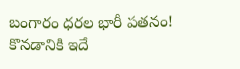బంగారం ధరల భారీ పతనం! కొనడానికి ఇదే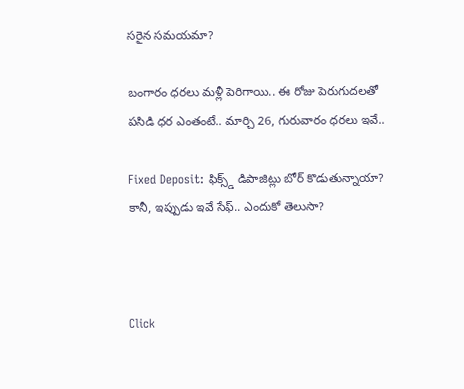సరైన సమయమా?

బంగారం ధరలు మళ్లీ పెరిగాయి.. ఈ రోజు పెరుగుదలతో పసిడి ధర ఎంతంటే.. మార్చి 26, గురువారం ధరలు ఇవే..

Fixed Deposit: ఫిక్స్డ్ డిపాజిట్లు బోర్ కొడుతున్నాయా? కానీ, ఇప్పుడు ఇవే సేఫ్.. ఎందుకో తెలుసా?



Click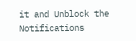it and Unblock the Notifications